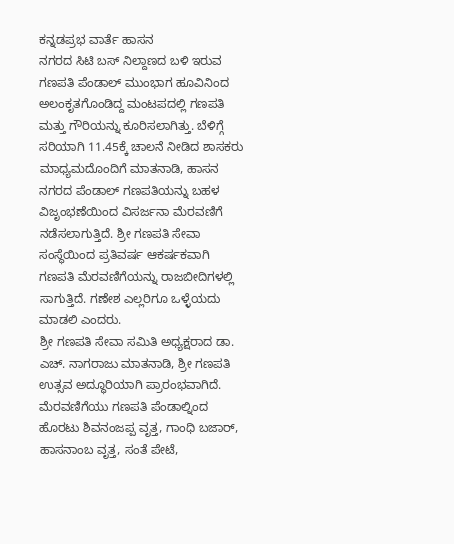ಕನ್ನಡಪ್ರಭ ವಾರ್ತೆ ಹಾಸನ
ನಗರದ ಸಿಟಿ ಬಸ್ ನಿಲ್ದಾಣದ ಬಳಿ ಇರುವ ಗಣಪತಿ ಪೆಂಡಾಲ್ ಮುಂಭಾಗ ಹೂವಿನಿಂದ ಅಲಂಕೃತಗೊಂಡಿದ್ದ ಮಂಟಪದಲ್ಲಿ ಗಣಪತಿ ಮತ್ತು ಗೌರಿಯನ್ನು ಕೂರಿಸಲಾಗಿತ್ತು. ಬೆಳಿಗ್ಗೆ ಸರಿಯಾಗಿ 11.45ಕ್ಕೆ ಚಾಲನೆ ನೀಡಿದ ಶಾಸಕರು ಮಾಧ್ಯಮದೊಂದಿಗೆ ಮಾತನಾಡಿ, ಹಾಸನ ನಗರದ ಪೆಂಡಾಲ್ ಗಣಪತಿಯನ್ನು ಬಹಳ ವಿಜೃಂಭಣೆಯಿಂದ ವಿಸರ್ಜನಾ ಮೆರವಣಿಗೆ ನಡೆಸಲಾಗುತ್ತಿದೆ. ಶ್ರೀ ಗಣಪತಿ ಸೇವಾ ಸಂಸ್ಥೆಯಿಂದ ಪ್ರತಿವರ್ಷ ಆಕರ್ಷಕವಾಗಿ ಗಣಪತಿ ಮೆರವಣಿಗೆಯನ್ನು ರಾಜಬೀದಿಗಳಲ್ಲಿ ಸಾಗುತ್ತಿದೆ. ಗಣೇಶ ಎಲ್ಲರಿಗೂ ಒಳ್ಳೆಯದು ಮಾಡಲಿ ಎಂದರು.
ಶ್ರೀ ಗಣಪತಿ ಸೇವಾ ಸಮಿತಿ ಅಧ್ಯಕ್ಷರಾದ ಡಾ. ಎಚ್. ನಾಗರಾಜು ಮಾತನಾಡಿ, ಶ್ರೀ ಗಣಪತಿ ಉತ್ಸವ ಅದ್ಧೂರಿಯಾಗಿ ಪ್ರಾರಂಭವಾಗಿದೆ. ಮೆರವಣಿಗೆಯು ಗಣಪತಿ ಪೆಂಡಾಲ್ನಿಂದ ಹೊರಟು ಶಿವನಂಜಪ್ಪ ವೃತ್ತ, ಗಾಂಧಿ ಬಜಾರ್, ಹಾಸನಾಂಬ ವೃತ್ತ, ಸಂತೆ ಪೇಟೆ,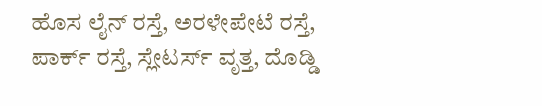ಹೊಸ ಲೈನ್ ರಸ್ತೆ, ಅರಳೇಪೇಟೆ ರಸ್ತೆ, ಪಾರ್ಕ್ ರಸ್ತೆ, ಸ್ಲೇಟರ್ಸ್ ವೃತ್ತ, ದೊಡ್ಡಿ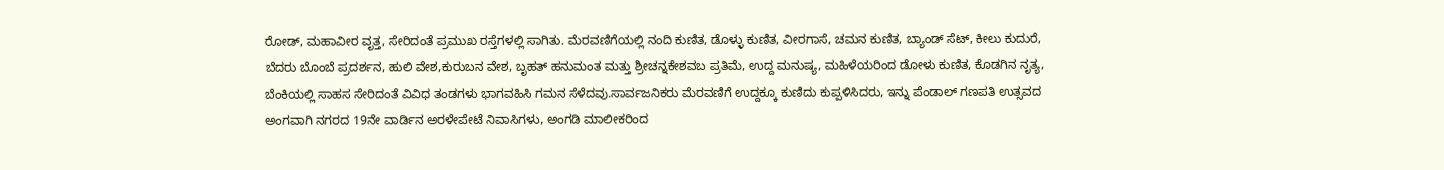ರೋಡ್, ಮಹಾವೀರ ವೃತ್ತ, ಸೇರಿದಂತೆ ಪ್ರಮುಖ ರಸ್ತೆಗಳಲ್ಲಿ ಸಾಗಿತು. ಮೆರವಣಿಗೆಯಲ್ಲಿ ನಂದಿ ಕುಣಿತ, ಡೊಳ್ಳು ಕುಣಿತ, ವೀರಗಾಸೆ, ಚಮನ ಕುಣಿತ, ಬ್ಯಾಂಡ್ ಸೆಟ್, ಕೀಲು ಕುದುರೆ, ಬೆದರು ಬೊಂಬೆ ಪ್ರದರ್ಶನ, ಹುಲಿ ವೇಶ,ಕುರುಬನ ವೇಶ, ಬೃಹತ್ ಹನುಮಂತ ಮತ್ತು ಶ್ರೀಚನ್ನಕೇಶವಬ ಪ್ರತಿಮೆ, ಉದ್ದ ಮನುಷ್ಯ, ಮಹಿಳೆಯರಿಂದ ಡೋಳು ಕುಣಿತ, ಕೊಡಗಿನ ನೃತ್ಯ, ಬೆಂಕಿಯಲ್ಲಿ ಸಾಹಸ ಸೇರಿದಂತೆ ವಿವಿಧ ತಂಡಗಳು ಭಾಗವಹಿಸಿ ಗಮನ ಸೆಳೆದವು.ಸಾರ್ವಜನಿಕರು ಮೆರವಣಿಗೆ ಉದ್ದಕ್ಕೂ ಕುಣಿದು ಕುಪ್ಪಳಿಸಿದರು, ಇನ್ನು ಪೆಂಡಾಲ್ ಗಣಪತಿ ಉತ್ಸವದ ಅಂಗವಾಗಿ ನಗರದ 19ನೇ ವಾರ್ಡಿನ ಅರಳೇಪೇಟೆ ನಿವಾಸಿಗಳು, ಅಂಗಡಿ ಮಾಲೀಕರಿಂದ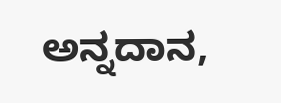ಅನ್ನದಾನ,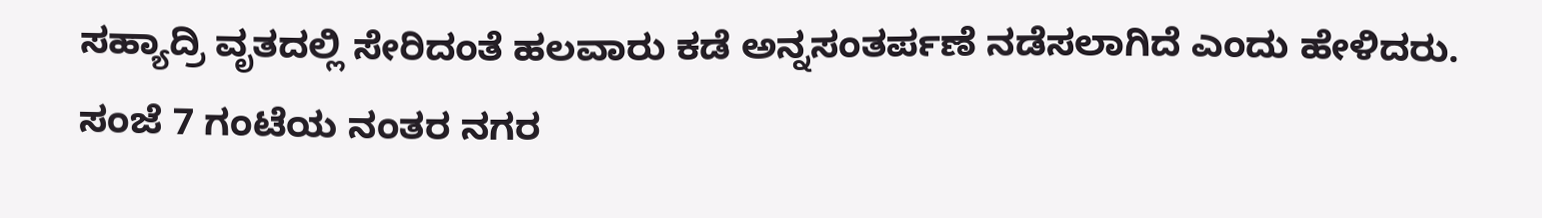ಸಹ್ಯಾದ್ರಿ ವೃತದಲ್ಲಿ ಸೇರಿದಂತೆ ಹಲವಾರು ಕಡೆ ಅನ್ನಸಂತರ್ಪಣೆ ನಡೆಸಲಾಗಿದೆ ಎಂದು ಹೇಳಿದರು. ಸಂಜೆ 7 ಗಂಟೆಯ ನಂತರ ನಗರ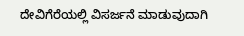ದೇವಿಗೆರೆಯಲ್ಲಿ ವಿಸರ್ಜನೆ ಮಾಡುವುದಾಗಿ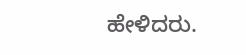ಹೇಳಿದರು.